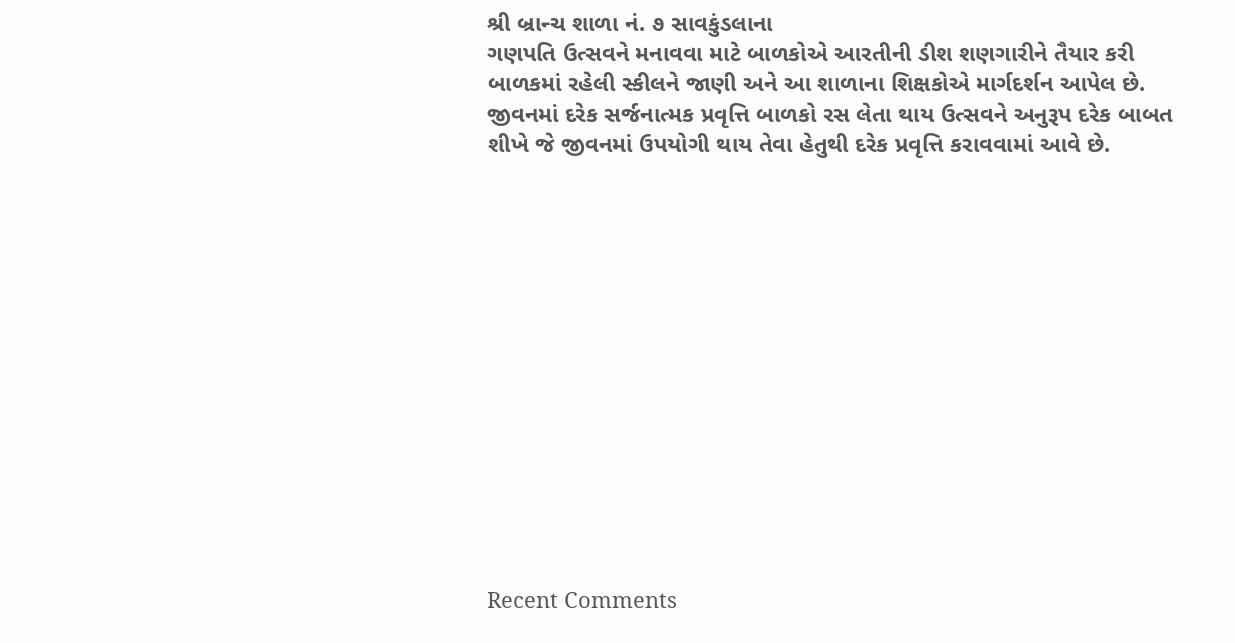શ્રી બ્રાન્ચ શાળા નં. ૭ સાવકુંડલાના
ગણપતિ ઉત્સવને મનાવવા માટે બાળકોએ આરતીની ડીશ શણગારીને તૈયાર કરી બાળકમાં રહેલી સ્કીલને જાણી અને આ શાળાના શિક્ષકોએ માર્ગદર્શન આપેલ છે. જીવનમાં દરેક સર્જનાત્મક પ્રવૃત્તિ બાળકો રસ લેતા થાય ઉત્સવને અનુરૂપ દરેક બાબત શીખે જે જીવનમાં ઉપયોગી થાય તેવા હેતુથી દરેક પ્રવૃત્તિ કરાવવામાં આવે છે.














Recent Comments